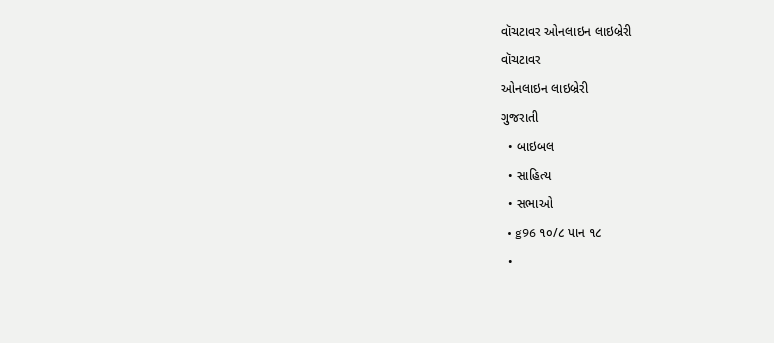વૉચટાવર ઓનલાઇન લાઇબ્રેરી
વૉચટાવર
ઓનલાઇન લાઇબ્રેરી
ગુજરાતી
  • બાઇબલ
  • સાહિત્ય
  • સભાઓ
  • g96 ૧૦/૮ પાન ૧૮
  •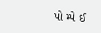પો મ્પે ઈ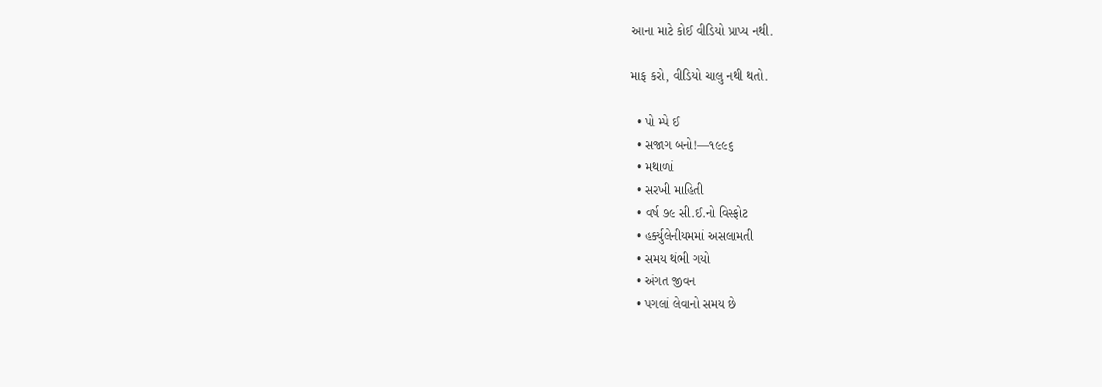આના માટે કોઈ વીડિયો પ્રાપ્ય નથી.

માફ કરો, વીડિયો ચાલુ નથી થતો.

  • પો મ્પે ઈ
  • સજાગ બનો!—૧૯૯૬
  • મથાળાં
  • સરખી માહિતી
  • વર્ષ ૭૯ સી.ઈ.નો વિસ્ફોટ
  • હર્ક્યુલેનીયમમાં અસલામતી
  • સમય થંભી ગયો
  • અંગત જીવન
  • પગલાં લેવાનો સમય છે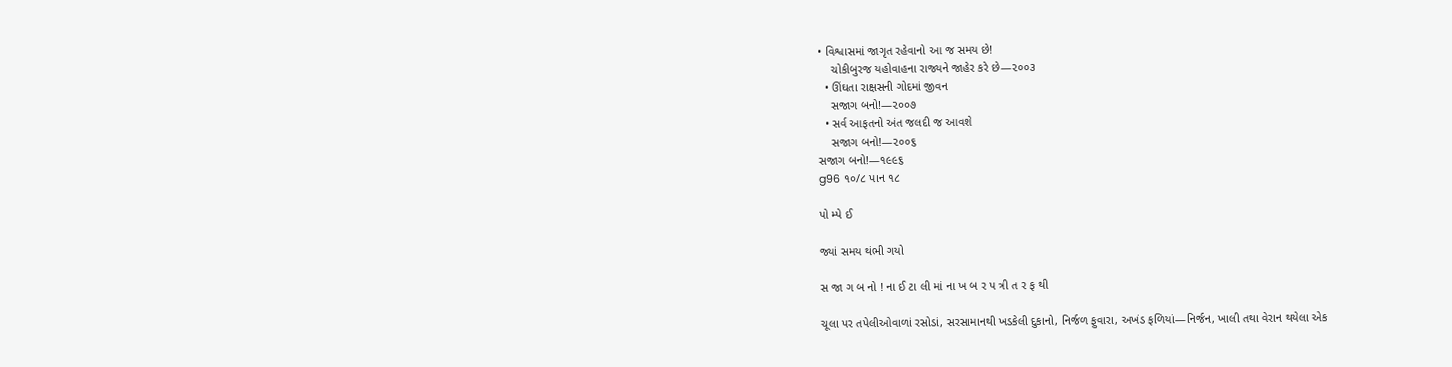• વિશ્વાસમાં જાગૃત રહેવાનો આ જ સમય છે!
    ચોકીબુરજ યહોવાહના રાજ્યને જાહેર કરે છે—૨૦૦૩
  • ઊંઘતા રાક્ષસની ગોદમાં જીવન
    સજાગ બનો!—૨૦૦૭
  • સર્વ આફતનો અંત જલદી જ આવશે
    સજાગ બનો!—૨૦૦૬
સજાગ બનો!—૧૯૯૬
g96 ૧૦/૮ પાન ૧૮

પો મ્પે ઈ

જ્યાં સમય થંભી ગયો

સ જા ગ બ નો ! ના ઈ ટા લી માં ના ખ બ ર પ ત્રી ત ર ફ થી

ચૂલા પર તપેલીઓવાળાં રસોડાં, સરસામાનથી ખડકેલી દુકાનો, નિર્જળ ફુવારા, અખંડ ફળિયાં—નિર્જન, ખાલી તથા વેરાન થયેલા એક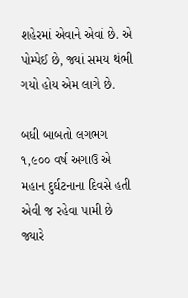શહેરમાં એવાને એવાં છે. એ પોમ્પેઈ છે, જ્યાં સમય થંભી ગયો હોય એમ લાગે છે.

બધી બાબતો લગભગ ૧,૯૦૦ વર્ષ અગાઉ એ મહાન દુર્ઘટનાના દિવસે હતી એવી જ રહેવા પામી છે જ્યારે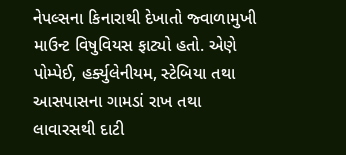નેપલ્સના કિનારાથી દેખાતો જ્વાળામુખી માઉન્ટ વિષુવિયસ ફાટ્યો હતો. એણે પોમ્પેઈ, હર્ક્યુલેનીયમ, સ્ટેબિયા તથા આસપાસના ગામડાં રાખ તથા લાવારસથી દાટી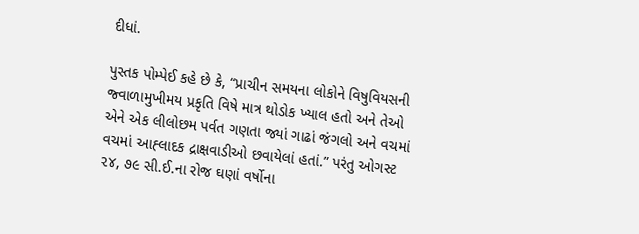દીધાં.

પુસ્તક પોમ્પેઈ કહે છે કે, “પ્રાચીન સમયના લોકોને વિષુવિયસની જ્વાળામુખીમય પ્રકૃતિ વિષે માત્ર થોડોક ખ્યાલ હતો અને તેઓ એને એક લીલોછમ પર્વત ગણતા જ્યાં ગાઢાં જંગલો અને વચમાં વચમાં આહ્‍લાદક દ્રાક્ષવાડીઓ છવાયેલાં હતાં.” પરંતુ ઓગસ્ટ ૨૪, ૭૯ સી.ઈ.ના રોજ ઘણાં વર્ષોના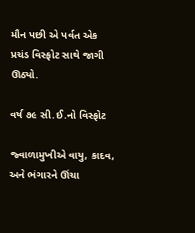મૌન પછી એ પર્વત એક પ્રચંડ વિસ્ફોટ સાથે જાગી ઊઠ્યો.

વર્ષ ૭૯ સી.ઈ.નો વિસ્ફોટ

જ્વાળામુખીએ વાયુ, કાદવ, અને ભંગારને ઊંચા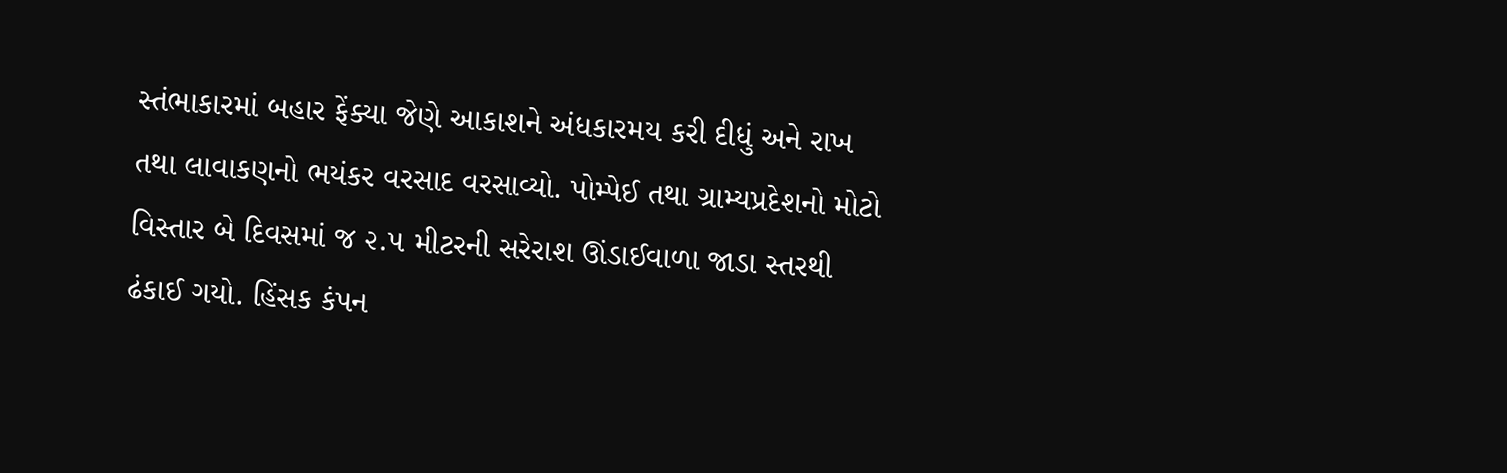સ્તંભાકારમાં બહાર ફેંક્યા જેણે આકાશને અંધકારમય કરી દીધું અને રાખ તથા લાવાકણનો ભયંકર વરસાદ વરસાવ્યો. પોમ્પેઈ તથા ગ્રામ્યપ્રદેશનો મોટો વિસ્તાર બે દિવસમાં જ ૨.૫ મીટરની સરેરાશ ઊંડાઈવાળા જાડા સ્તરથી ઢંકાઈ ગયો. હિંસક કંપન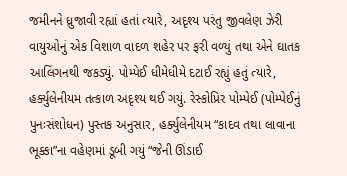જમીનને ધ્રુજાવી રહ્યાં હતાં ત્યારે, અદૃશ્ય પરંતુ જીવલેણ ઝેરી વાયુઓનું એક વિશાળ વાદળ શહેર પર ફરી વળ્યું તથા એને ઘાતક આલિંગનથી જકડ્યું. પોમ્પેઈ ધીમેધીમે દટાઈ રહ્યું હતું ત્યારે, હર્ક્યુલેનીયમ તત્કાળ અદૃશ્ય થઈ ગયું. રેસ્કોપ્રિર પોમ્પેઈ (પોમ્પેઈનું પુનઃસંશોધન) પુસ્તક અનુસાર, હર્ક્યુલેનીયમ “કાદવ તથા લાવાના ભૂક્કા”ના વહેણમાં ડૂબી ગયું “જેની ઊંડાઈ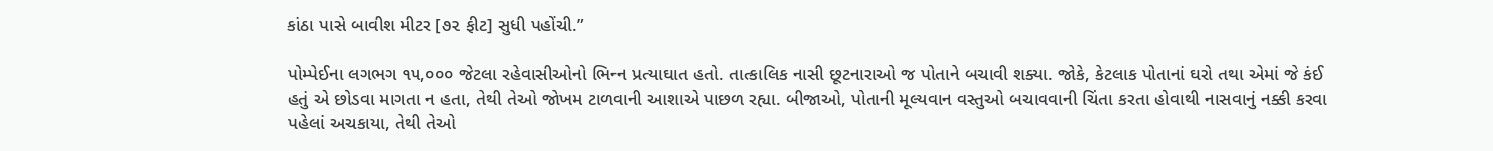કાંઠા પાસે બાવીશ મીટર [૭૨ ફીટ] સુધી પહોંચી.”

પોમ્પેઈના લગભગ ૧૫,૦૦૦ જેટલા રહેવાસીઓનો ભિન્‍ન પ્રત્યાઘાત હતો. તાત્કાલિક નાસી છૂટનારાઓ જ પોતાને બચાવી શક્યા. જોકે, કેટલાક પોતાનાં ઘરો તથા એમાં જે કંઈ હતું એ છોડવા માગતા ન હતા, તેથી તેઓ જોખમ ટાળવાની આશાએ પાછળ રહ્યા. બીજાઓ, પોતાની મૂલ્યવાન વસ્તુઓ બચાવવાની ચિંતા કરતા હોવાથી નાસવાનું નક્કી કરવા પહેલાં અચકાયા, તેથી તેઓ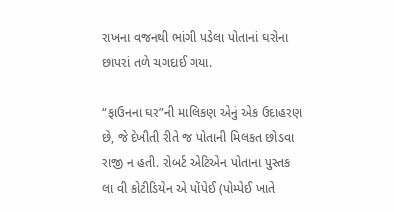રાખના વજનથી ભાંગી પડેલા પોતાનાં ઘરોના છાપરાં તળે ચગદાઈ ગયા.

“ફાઉનના ઘર”ની માલિકણ એનું એક ઉદાહરણ છે, જે દેખીતી રીતે જ પોતાની મિલકત છોડવા રાજી ન હતી. રોબર્ટ એટિએન પોતાના પુસ્તક લા વી કોટીડિયેન એ પોંપેઈ (પોમ્પેઈ ખાતે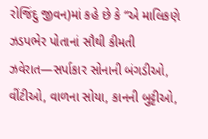રોજિંદુ જીવન)માં કહે છે કે “એ માલિકણે ઝડપભેર પોતાનાં સૌથી કીમતી ઝવેરાત—સર્પાકાર સોનાની બંગડીઓ, વીંટીઓ, વાળના સોયા, કાનની બુટ્ટીઓ,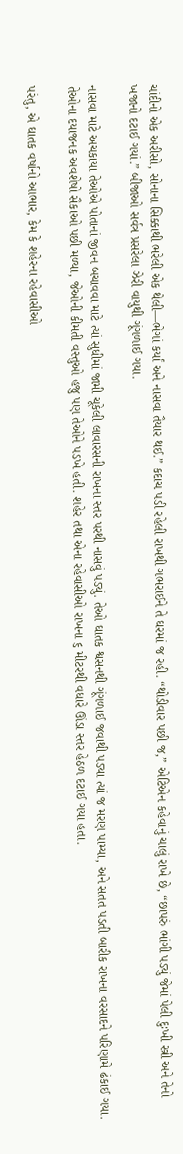ચાંદીનો એક અરીસો, સોનાના સિક્કાથી ભરેલી એક થેલી—ભેગાં કર્યાં અને નાસવા તૈયાર થઈ.” કદાચ પડી રહેલી રાખથી ગભરાઈને તે ઘરમાં જ રહી. “થોડીવાર પછી જ,” એટિએન કહેવાનું ચાલું રાખે છે, “છાપરું ભાંગી પડ્યું જેમાં પેલી દુઃખી સ્ત્રી અને તેનો ખજાનો દટાઈ ગયાં.” બીજાઓ સર્વત્ર પ્રસરેલા ઝેરી વાયુથી ગૂંગળાઈ ગયા.

નાસવા માટે અચકાયા તેઓએ પોતાનાં જીવન બચાવવા માટે ત્યાં સુધીમાં જામી ચૂકેલી લાવારસની રાખના સ્તર પરથી નાસવું પડ્યું. તેઓ ઘાતક શ્વસનથી ગૂંગળાઈ જવાથી પડ્યા ત્યાં જ મરણ પામ્યા, અને સતત પડતી બારીક રાખના વરસાદને પરિણામે ઢંકાઈ ગયા. તેઓના દયાજનક અવશેષો સૈકાઓ પછી મળ્યા, જેઓની કીમતી વસ્તુઓ હજુ પણ તેઓને પડખે હતી. શહેર તથા એના રહેવાસીઓ રાખના ૬ મીટરથી વધારે ઊંડા સ્તર હેઠળ દટાઈ ગયા હતા.

પરંતુ, એ ઘાતક વર્ષાનો આભાર, કેમ કે શહેરના રહેવાસીઓ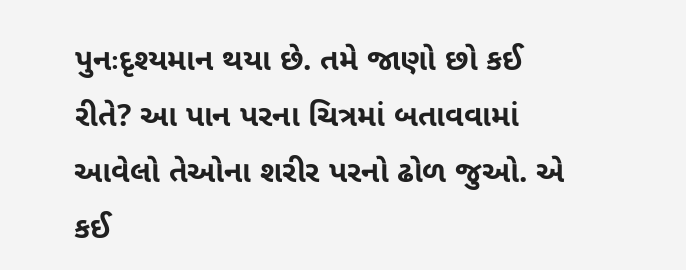પુનઃદૃશ્યમાન થયા છે. તમે જાણો છો કઈ રીતે? આ પાન પરના ચિત્રમાં બતાવવામાં આવેલો તેઓના શરીર પરનો ઢોળ જુઓ. એ કઈ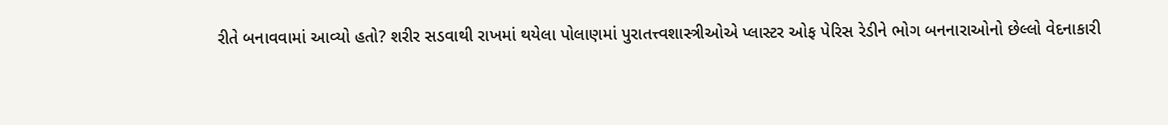રીતે બનાવવામાં આવ્યો હતો? શરીર સડવાથી રાખમાં થયેલા પોલાણમાં પુરાતત્ત્વશાસ્ત્રીઓએ પ્લાસ્ટર ઓફ પેરિસ રેડીને ભોગ બનનારાઓનો છેલ્લો વેદનાકારી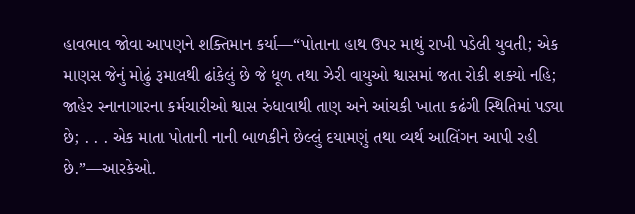હાવભાવ જોવા આપણને શક્તિમાન કર્યા—“પોતાના હાથ ઉપર માથું રાખી પડેલી યુવતી; એક માણસ જેનું મોઢું રૂમાલથી ઢાંકેલું છે જે ધૂળ તથા ઝેરી વાયુઓ શ્વાસમાં જતા રોકી શક્યો નહિ; જાહેર સ્નાનાગારના કર્મચારીઓ શ્વાસ રુંધાવાથી તાણ અને આંચકી ખાતા કઢંગી સ્થિતિમાં પડ્યા છે; . . . એક માતા પોતાની નાની બાળકીને છેલ્લું દયામણું તથા વ્યર્થ આલિંગન આપી રહી છે.”—આરકેઓ.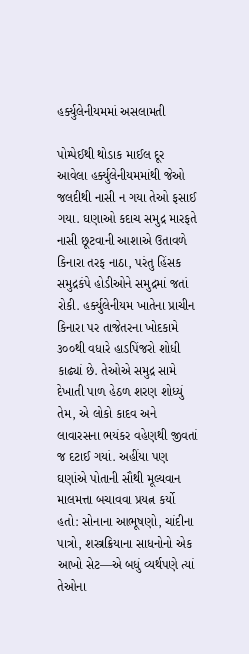હર્ક્યુલેનીયમમાં અસલામતી

પોમ્પેઈથી થોડાક માઈલ દૂર આવેલા હર્ક્યુલેનીયમમાંથી જેઓ જલદીથી નાસી ન ગયા તેઓ ફસાઈ ગયા. ઘણાઓ કદાચ સમુદ્ર મારફતે નાસી છૂટવાની આશાએ ઉતાવળે કિનારા તરફ નાઠા, પરંતુ હિંસક સમુદ્રકંપે હોડીઓને સમુદ્રમાં જતાં રોકી. હર્ક્યુલેનીયમ ખાતેના પ્રાચીન કિનારા પર તાજેતરના ખોદકામે ૩૦૦થી વધારે હાડપિંજરો શોધી કાઢ્યાં છે. તેઓએ સમુદ્ર સામે દેખાતી પાળ હેઠળ શરણ શોધ્યું તેમ, એ લોકો કાદવ અને લાવારસના ભયંકર વહેણથી જીવતાં જ દટાઈ ગયાં. અહીંયા પણ ઘણાંએ પોતાની સૌથી મૂલ્યવાન માલમત્તા બચાવવા પ્રયત્ન કર્યો હતો: સોનાના આભૂષણો, ચાંદીના પાત્રો, શસ્ત્રક્રિયાના સાધનોનો એક આખો સેટ—એ બધું વ્યર્થપણે ત્યાં તેઓના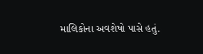માલિકોના અવશેષો પાસે હતું.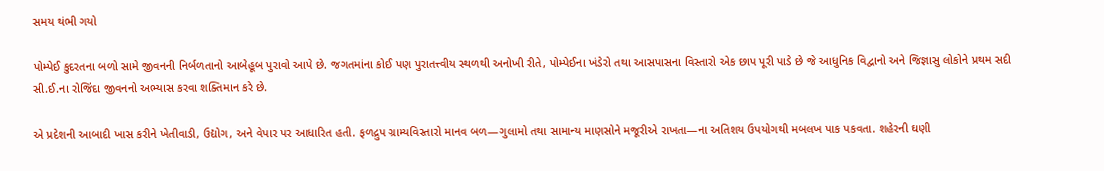સમય થંભી ગયો

પોમ્પેઈ કુદરતના બળો સામે જીવનની નિર્બળતાનો આબેહૂબ પુરાવો આપે છે. જગતમાંના કોઈ પણ પુરાતત્ત્વીય સ્થળથી અનોખી રીતે, પોમ્પેઈના ખંડેરો તથા આસપાસના વિસ્તારો એક છાપ પૂરી પાડે છે જે આધુનિક વિદ્વાનો અને જિજ્ઞાસુ લોકોને પ્રથમ સદી સી.ઈ.ના રોજિંદા જીવનનો અભ્યાસ કરવા શક્તિમાન કરે છે.

એ પ્રદેશની આબાદી ખાસ કરીને ખેતીવાડી, ઉદ્યોગ, અને વેપાર પર આધારિત હતી. ફળદ્રુપ ગ્રામ્યવિસ્તારો માનવ બળ—ગુલામો તથા સામાન્ય માણસોને મજૂરીએ રાખતા—ના અતિશય ઉપયોગથી મબલખ પાક પકવતા. શહેરની ઘણી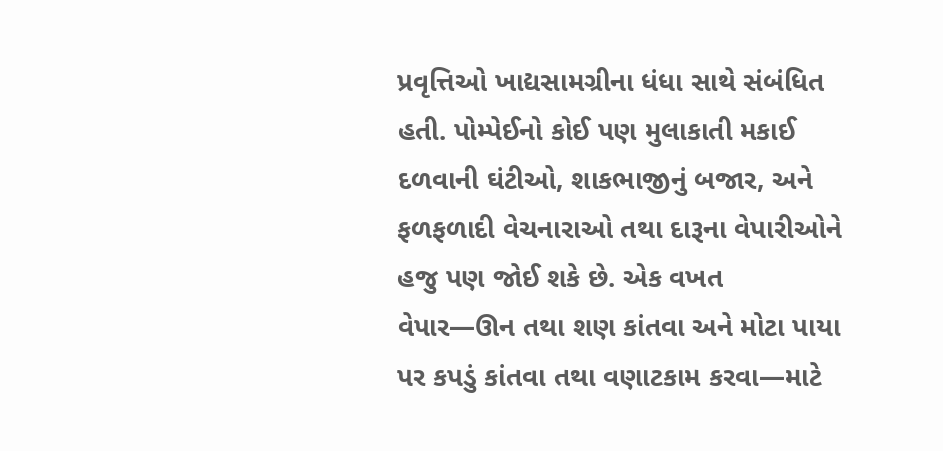પ્રવૃત્તિઓ ખાદ્યસામગ્રીના ધંધા સાથે સંબંધિત હતી. પોમ્પેઈનો કોઈ પણ મુલાકાતી મકાઈ દળવાની ઘંટીઓ, શાકભાજીનું બજાર, અને ફળફળાદી વેચનારાઓ તથા દારૂના વેપારીઓને હજુ પણ જોઈ શકે છે. એક વખત વેપાર—ઊન તથા શણ કાંતવા અને મોટા પાયા પર કપડું કાંતવા તથા વણાટકામ કરવા—માટે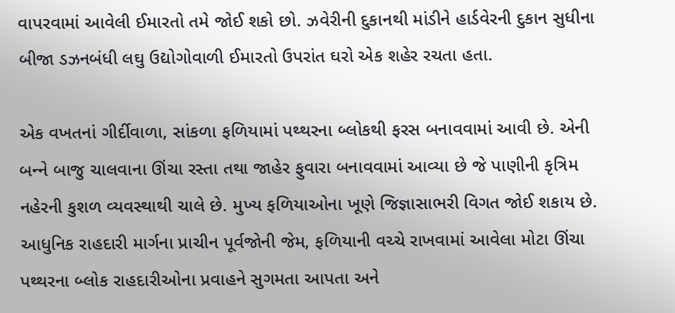વાપરવામાં આવેલી ઈમારતો તમે જોઈ શકો છો. ઝવેરીની દુકાનથી માંડીને હાર્ડવેરની દુકાન સુધીના બીજા ડઝનબંધી લઘુ ઉદ્યોગોવાળી ઈમારતો ઉપરાંત ઘરો એક શહેર રચતા હતા.

એક વખતનાં ગીર્દીવાળા, સાંકળા ફળિયામાં પથ્થરના બ્લોકથી ફરસ બનાવવામાં આવી છે. એની બન્‍ને બાજુ ચાલવાના ઊંચા રસ્તા તથા જાહેર ફુવારા બનાવવામાં આવ્યા છે જે પાણીની કૃત્રિમ નહેરની કુશળ વ્યવસ્થાથી ચાલે છે. મુખ્ય ફળિયાઓના ખૂણે જિજ્ઞાસાભરી વિગત જોઈ શકાય છે. આધુનિક રાહદારી માર્ગના પ્રાચીન પૂર્વજોની જેમ, ફળિયાની વચ્ચે રાખવામાં આવેલા મોટા ઊંચા પથ્થરના બ્લોક રાહદારીઓના પ્રવાહને સુગમતા આપતા અને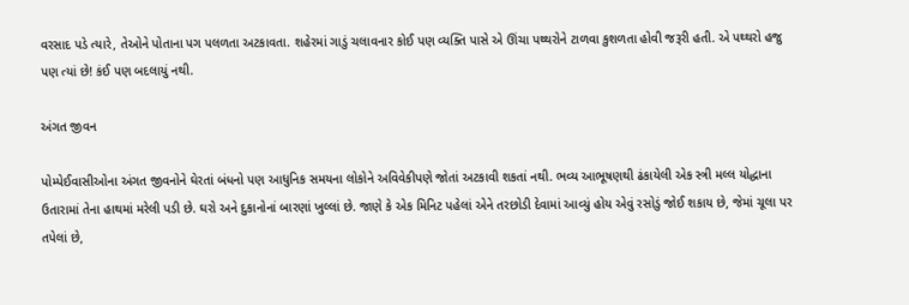વરસાદ પડે ત્યારે, તેઓને પોતાના પગ પલળતા અટકાવતા. શહેરમાં ગાડું ચલાવનાર કોઈ પણ વ્યક્તિ પાસે એ ઊંચા પથ્થરોને ટાળવા કુશળતા હોવી જરૂરી હતી. એ પથ્થરો હજુ પણ ત્યાં છે! કંઈ પણ બદલાયું નથી.

અંગત જીવન

પોમ્પેઈવાસીઓના અંગત જીવનોને ઘેરતાં બંધનો પણ આધુનિક સમયના લોકોને અવિવેકીપણે જોતાં અટકાવી શકતાં નથી. ભવ્ય આભૂષણથી ઢંકાયેલી એક સ્ત્રી મલ્લ યોદ્ધાના ઉતારામાં તેના હાથમાં મરેલી પડી છે. ઘરો અને દુકાનોનાં બારણાં ખુલ્લાં છે. જાણે કે એક મિનિટ પહેલાં એને તરછોડી દેવામાં આવ્યું હોય એવું રસોડું જોઈ શકાય છે, જેમાં ચૂલા પર તપેલાં છે,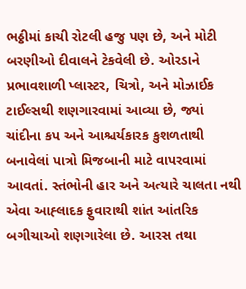ભઠ્ઠીમાં કાચી રોટલી હજુ પણ છે, અને મોટી બરણીઓ દીવાલને ટેકવેલી છે. ઓરડાને પ્રભાવશાળી પ્લાસ્ટર, ચિત્રો, અને મોઝાઈક ટાઈલ્સથી શણગારવામાં આવ્યા છે, જ્યાં ચાંદીના કપ અને આશ્ચર્યકારક કુશળતાથી બનાવેલાં પાત્રો મિજબાની માટે વાપરવામાં આવતાં. સ્તંભોની હાર અને અત્યારે ચાલતા નથી એવા આહ્‍લાદક ફુવારાથી શાંત આંતરિક બગીચાઓ શણગારેલા છે. આરસ તથા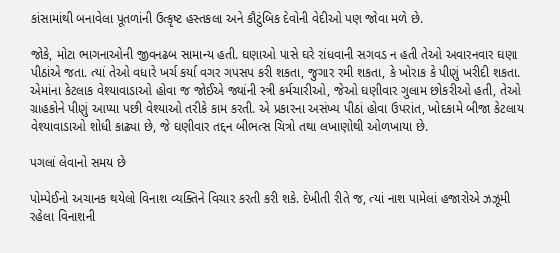કાંસામાંથી બનાવેલા પૂતળાંની ઉત્કૃષ્ટ હસ્તકલા અને કૌટુંબિક દેવોની વેદીઓ પણ જોવા મળે છે.

જોકે, મોટા ભાગનાઓની જીવનઢબ સામાન્ય હતી. ઘણાઓ પાસે ઘરે રાંધવાની સગવડ ન હતી તેઓ અવારનવાર ઘણા પીઠાંએ જતા. ત્યાં તેઓ વધારે ખર્ચ કર્યા વગર ગપસપ કરી શકતા, જુગાર રમી શકતા, કે ખોરાક કે પીણું ખરીદી શકતા. એમાંના કેટલાક વેશ્યાવાડાઓ હોવા જ જોઈએ જ્યાંની સ્ત્રી કર્મચારીઓ, જેઓ ઘણીવાર ગુલામ છોકરીઓ હતી, તેઓ ગ્રાહકોને પીણું આપ્યા પછી વેશ્યાઓ તરીકે કામ કરતી. એ પ્રકારના અસંખ્ય પીઠાં હોવા ઉપરાંત, ખોદકામે બીજા કેટલાય વેશ્યાવાડાઓ શોધી કાઢ્યા છે, જે ઘણીવાર તદ્દન બીભત્સ ચિત્રો તથા લખાણોથી ઓળખાયા છે.

પગલાં લેવાનો સમય છે

પોમ્પેઈનો અચાનક થયેલો વિનાશ વ્યક્તિને વિચાર કરતી કરી શકે. દેખીતી રીતે જ, ત્યાં નાશ પામેલાં હજારોએ ઝઝૂમી રહેલા વિનાશની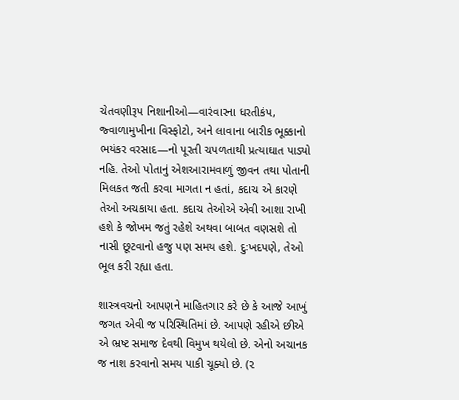ચેતવણીરૂપ નિશાનીઓ—વારંવારના ધરતીકંપ, જ્વાળામુખીના વિસ્ફોટો, અને લાવાના બારીક ભૂક્કાનો ભયંકર વરસાદ—નો પૂરતી ચપળતાથી પ્રત્યાઘાત પાડ્યો નહિ. તેઓ પોતાનું એશઆરામવાળું જીવન તથા પોતાની મિલકત જતી કરવા માગતા ન હતાં, કદાચ એ કારણે તેઓ અચકાયા હતા. કદાચ તેઓએ એવી આશા રાખી હશે કે જોખમ જતું રહેશે અથવા બાબત વણસશે તો નાસી છૂટવાનો હજુ પણ સમય હશે. દુઃખદપણે, તેઓ ભૂલ કરી રહ્યા હતા.

શાસ્ત્રવચનો આપણને માહિતગાર કરે છે કે આજે આખું જગત એવી જ પરિસ્થિતિમાં છે. આપણે રહીએ છીએ એ ભ્રષ્ટ સમાજ દેવથી વિમુખ થયેલો છે. એનો અચાનક જ નાશ કરવાનો સમય પાકી ચૂક્યો છે. (૨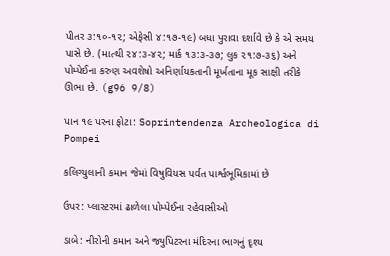પીતર ૩:૧૦-૧૨; એફેસી ૪:૧૭-૧૯) બધા પુરાવા દર્શાવે છે કે એ સમય પાસે છે. (માત્થી ૨૪:૩-૪૨; માર્ક ૧૩:૩-૩૭; લુક ૨૧:૭-૩૬) અને પોમ્પેઈના કરુણ અવશેષો અનિર્ણાયકતાની મૂર્ખતાના મૂક સાક્ષી તરીકે ઊભા છે. (g96 9/8)

પાન ૧૯ પરના ફોટા: Soprintendenza Archeologica di Pompei

કલિગ્યુલાની કમાન જેમાં વિષુવિયસ પર્વત પાર્શ્વભૂમિકામાં છે

ઉપર: પ્લાસ્ટરમાં ઢાળેલા પોમ્પેઈના રહેવાસીઓ

ડાબે: નીરોની કમાન અને જ્યુપિટરના મંદિરના ભાગનું દૃશ્ય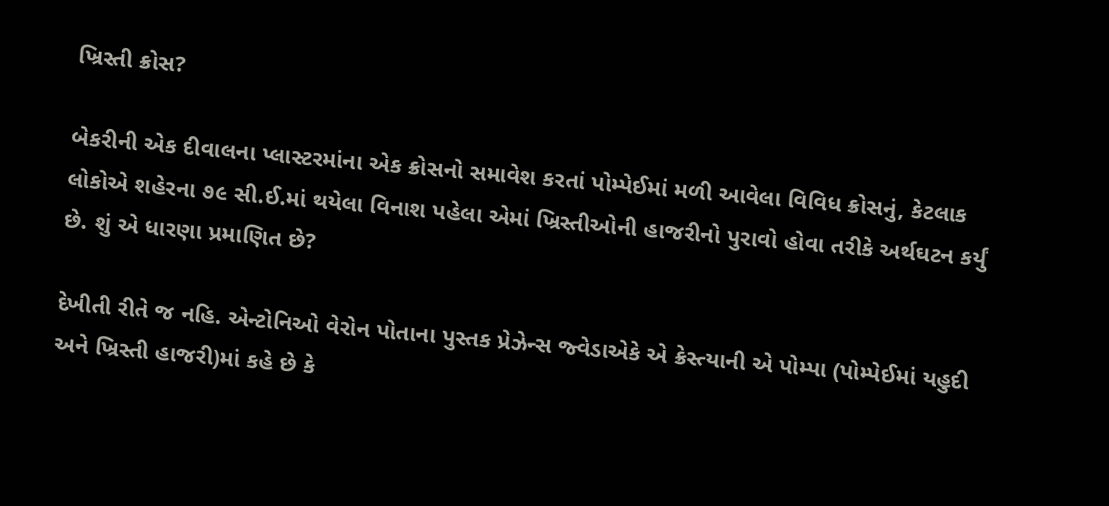ખ્રિસ્તી ક્રોસ?

બેકરીની એક દીવાલના પ્લાસ્ટરમાંના એક ક્રોસનો સમાવેશ કરતાં પોમ્પેઈમાં મળી આવેલા વિવિધ ક્રોસનું, કેટલાક લોકોએ શહેરના ૭૯ સી.ઈ.માં થયેલા વિનાશ પહેલા એમાં ખ્રિસ્તીઓની હાજરીનો પુરાવો હોવા તરીકે અર્થઘટન કર્યું છે. શું એ ધારણા પ્રમાણિત છે?

દેખીતી રીતે જ નહિ. એન્ટોનિઓ વેરોન પોતાના પુસ્તક પ્રેઝેન્સ જ્વેડાએકે એ ક્રેસ્ત્યાની એ પોમ્પા (પોમ્પેઈમાં યહુદી અને ખ્રિસ્તી હાજરી)માં કહે છે કે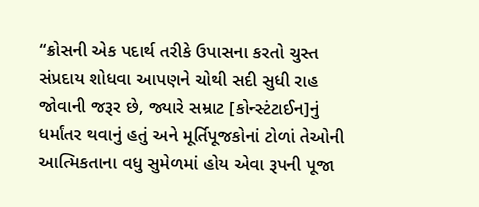“ક્રોસની એક પદાર્થ તરીકે ઉપાસના કરતો ચુસ્ત સંપ્રદાય શોધવા આપણને ચોથી સદી સુધી રાહ જોવાની જરૂર છે, જ્યારે સમ્રાટ [કોન્સ્ટંટાઈન]નું ધર્માંતર થવાનું હતું અને મૂર્તિપૂજકોનાં ટોળાં તેઓની આત્મિકતાના વધુ સુમેળમાં હોય એવા રૂપની પૂજા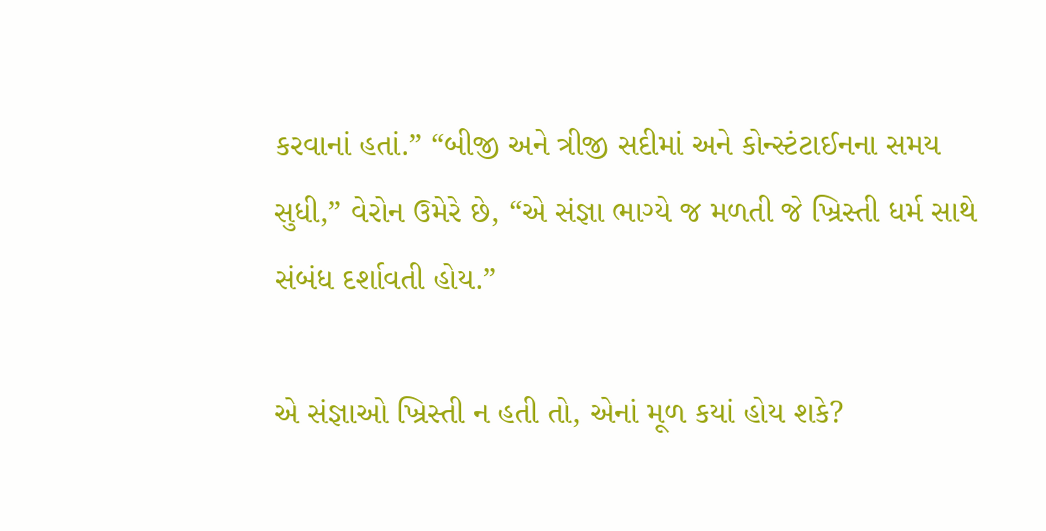કરવાનાં હતાં.” “બીજી અને ત્રીજી સદીમાં અને કોન્સ્ટંટાઈનના સમય સુધી,” વેરોન ઉમેરે છે, “એ સંજ્ઞા ભાગ્યે જ મળતી જે ખ્રિસ્તી ધર્મ સાથે સંબંધ દર્શાવતી હોય.”

એ સંજ્ઞાઓ ખ્રિસ્તી ન હતી તો, એનાં મૂળ કયાં હોય શકે?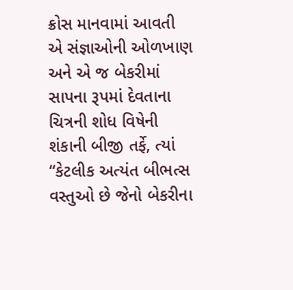ક્રોસ માનવામાં આવતી એ સંજ્ઞાઓની ઓળખાણ અને એ જ બેકરીમાં સાપના રૂપમાં દેવતાના ચિત્રની શોધ વિષેની શંકાની બીજી તર્ફે, ત્યાં “કેટલીક અત્યંત બીભત્સ વસ્તુઓ છે જેનો બેકરીના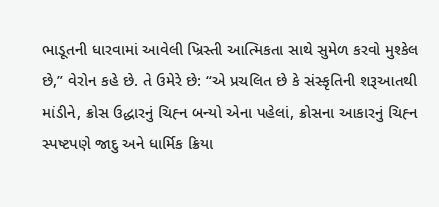ભાડૂતની ધારવામાં આવેલી ખ્રિસ્તી આત્મિકતા સાથે સુમેળ કરવો મુશ્કેલ છે,” વેરોન કહે છે. તે ઉમેરે છે: “એ પ્રચલિત છે કે સંસ્કૃતિની શરૂઆતથી માંડીને, ક્રોસ ઉદ્ધારનું ચિહ્‍ન બન્યો એના પહેલાં, ક્રોસના આકારનું ચિહ્‍ન સ્પષ્ટપણે જાદુ અને ધાર્મિક ક્રિયા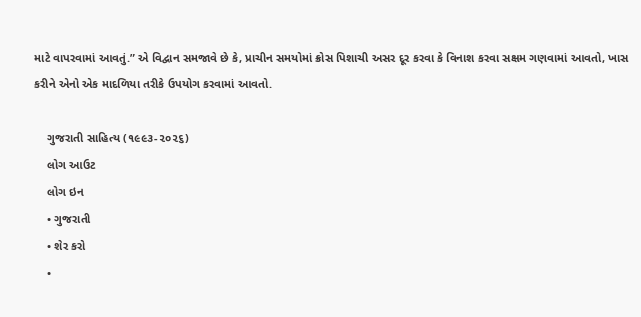માટે વાપરવામાં આવતું.” એ વિદ્વાન સમજાવે છે કે, પ્રાચીન સમયોમાં ક્રોસ પિશાચી અસર દૂર કરવા કે વિનાશ કરવા સક્ષમ ગણવામાં આવતો, ખાસ કરીને એનો એક માદળિયા તરીકે ઉપયોગ કરવામાં આવતો.

    ગુજરાતી સાહિત્ય (૧૯૯૩-૨૦૨૬)
    લોગ આઉટ
    લોગ ઇન
    • ગુજરાતી
    • શેર કરો
    •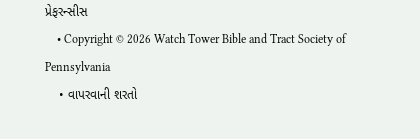પ્રેફરન્સીસ
    • Copyright © 2026 Watch Tower Bible and Tract Society of Pennsylvania
    • વાપરવાની શરતો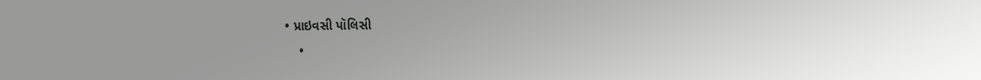• પ્રાઇવસી પૉલિસી
    •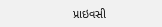પ્રાઇવસી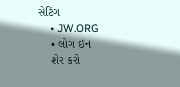સેટિંગ
    • JW.ORG
    • લોગ ઇન
    શેર કરો